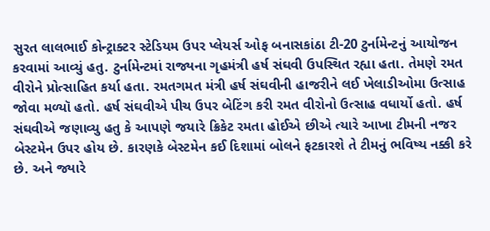સુરત લાલભાઈ કોન્ટ્રાક્ટર સ્ટેડિયમ ઉપર પ્લેયર્સ ઓફ બનાસકાંઠા ટી-20 ટુર્નામેન્ટનું આયોજન કરવામાં આવ્યું હતુ. ટુર્નામેન્ટમાં રાજ્યના ગૃહમંત્રી હર્ષ સંઘવી ઉપસ્થિત રહ્યા હતા. તેમણે રમત વીરોને પ્રોત્સાહિત કર્યા હતા. રમતગમત મંત્રી હર્ષ સંઘવીની હાજરીને લઈ ખેલાડીઓમા ઉત્સાહ જોવા મળ્યૉ હતો. હર્ષ સંઘવીએ પીચ ઉપર બેટિંગ કરી રમત વીરોનો ઉત્સાહ વધાર્યો હતો. હર્ષ સંઘવીએ જણાવ્યુ હતુ કે આપણે જયારે ક્રિકેટ રમતા હોઈએ છીએ ત્યારે આખા ટીમની નજર બેસ્ટમેન ઉપર હોય છે. કારણકે બેસ્ટમેન કઈ દિશામાં બોલને ફટકારશે તે ટીમનું ભવિષ્ય નક્કી કરે છે. અને જ્યારે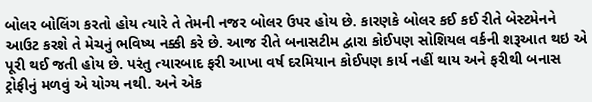બોલર બોલિંગ કરતો હોય ત્યારે તે તેમની નજર બોલર ઉપર હોય છે. કારણકે બોલર કઈ કઈ રીતે બેસ્ટમેનને આઉટ કરશે તે મેચનું ભવિષ્ય નક્કી કરે છે. આજ રીતે બનાસટીમ દ્વારા કોઈપણ સોશિયલ વર્કની શરૂઆત થઇ એ પૂરી થઈ જતી હોય છે. પરંતુ ત્યારબાદ ફરી આખા વર્ષ દરમિયાન કોઈપણ કાર્ય નહીં થાય અને ફરીથી બનાસ ટ્રોફીનું મળવું એ યોગ્ય નથી. અને એક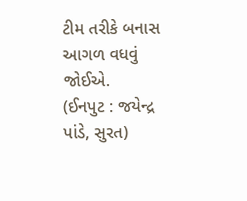ટીમ તરીકે બનાસ આગળ વધવું જોઈએ.
(ઈનપુટ : જયેન્દ્ર પાંડે, સુરત)